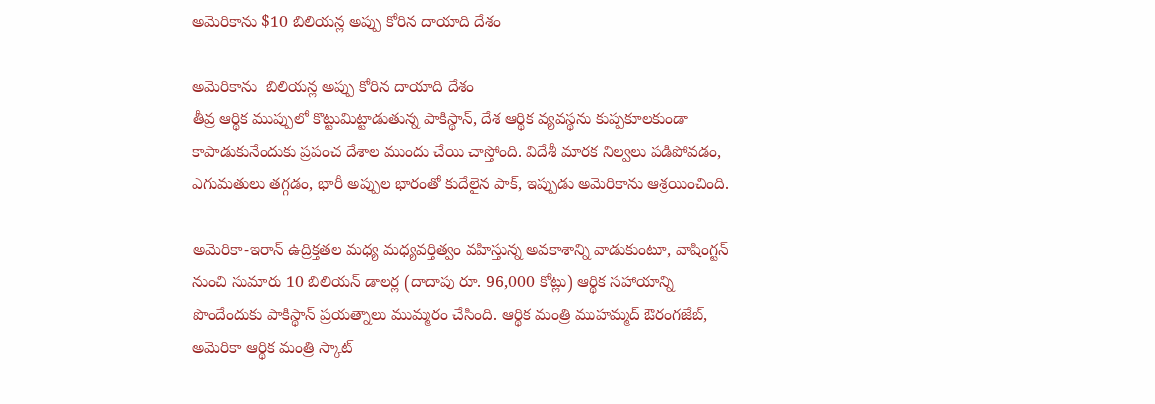అమెరికాను $10 బిలియన్ల అప్పు కోరిన దాయాది దేశం

అమెరికాను  బిలియన్ల అప్పు కోరిన దాయాది దేశం
తీవ్ర ఆర్థిక ముప్పులో కొట్టుమిట్టాడుతున్న పాకిస్థాన్, దేశ ఆర్థిక వ్యవస్థను కుప్పకూలకుండా కాపాడుకునేందుకు ప్రపంచ దేశాల ముందు చేయి చాస్తోంది. విదేశీ మారక నిల్వలు పడిపోవడం, ఎగుమతులు తగ్గడం, భారీ అప్పుల భారంతో కుదేలైన పాక్, ఇప్పుడు అమెరికాను ఆశ్రయించింది.

అమెరికా-ఇరాన్ ఉద్రిక్తతల మధ్య మధ్యవర్తిత్వం వహిస్తున్న అవకాశాన్ని వాడుకుంటూ, వాషింగ్టన్ నుంచి సుమారు 10 బిలియన్ డాలర్ల (దాదాపు రూ. 96,000 కోట్లు) ఆర్థిక సహాయాన్ని పొందేందుకు పాకిస్థాన్ ప్రయత్నాలు ముమ్మరం చేసింది. ఆర్థిక మంత్రి ముహమ్మద్ ఔరంగజేబ్, అమెరికా ఆర్థిక మంత్రి స్కాట్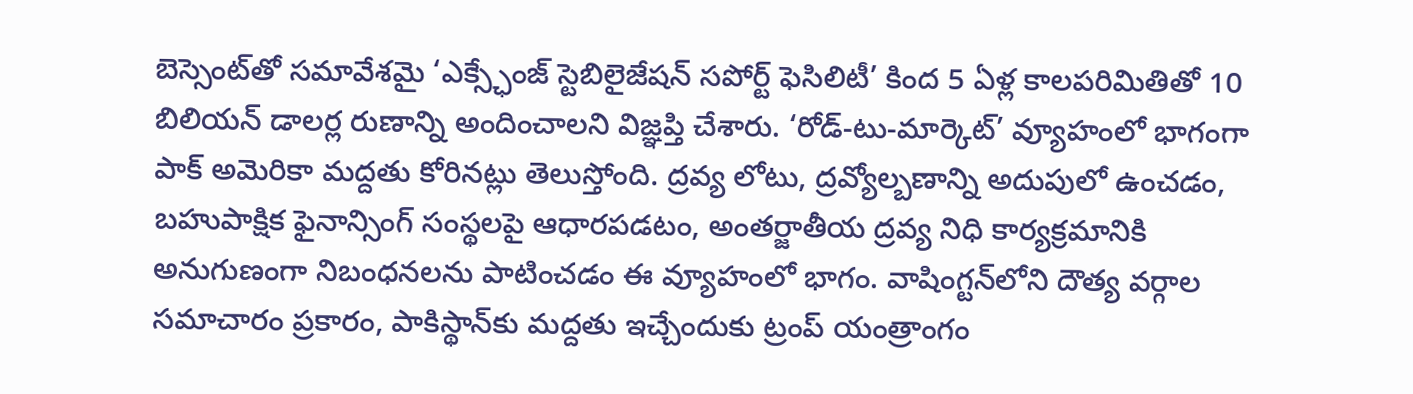బెస్సెంట్‌తో సమావేశమై ‘ఎక్స్ఛేంజ్ స్టెబిలైజేషన్ సపోర్ట్ ఫెసిలిటీ’ కింద 5 ఏళ్ల కాలపరిమితితో 10 బిలియన్ డాలర్ల రుణాన్ని అందించాలని విజ్ఞప్తి చేశారు. ‘రోడ్-టు-మార్కెట్’ వ్యూహంలో భాగంగా పాక్‌ అమెరికా మద్దతు కోరినట్లు తెలుస్తోంది. ద్రవ్య లోటు, ద్రవ్యోల్బణాన్ని అదుపులో ఉంచడం, బహుపాక్షిక ఫైనాన్సింగ్‌ సంస్థలపై ఆధారపడటం, అంతర్జాతీయ ద్రవ్య నిధి కార్యక్రమానికి అనుగుణంగా నిబంధనలను పాటించడం ఈ వ్యూహంలో భాగం. వాషింగ్టన్‌లోని దౌత్య వర్గాల సమాచారం ప్రకారం, పాకిస్థాన్‌కు మద్దతు ఇచ్చేందుకు ట్రంప్ యంత్రాంగం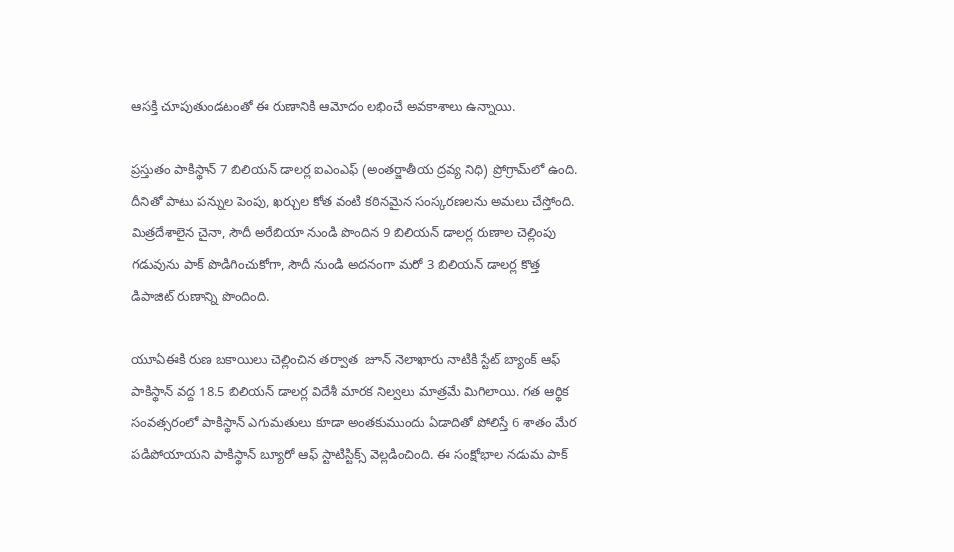ఆసక్తి చూపుతుండటంతో ఈ రుణానికి ఆమోదం లభించే అవకాశాలు ఉన్నాయి.

ప్రస్తుతం పాకిస్థాన్ 7 బిలియన్ డాలర్ల ఐఎంఎఫ్ (అంతర్జాతీయ ద్రవ్య నిధి) ప్రోగ్రామ్‌లో ఉంది. దీనితో పాటు పన్నుల పెంపు, ఖర్చుల కోత వంటి కఠినమైన సంస్కరణలను అమలు చేస్తోంది.  మిత్రదేశాలైన చైనా, సౌదీ అరేబియా నుండి పొందిన 9 బిలియన్ డాలర్ల రుణాల చెల్లింపు గడువును పాక్ పొడిగించుకోగా, సౌదీ నుండి అదనంగా మరో 3 బిలియన్ డాలర్ల కొత్త డిపాజిట్ రుణాన్ని పొందింది.

యూఏఈకి రుణ బకాయిలు చెల్లించిన తర్వాత  జూన్‌ నెలాఖారు నాటికి స్టేట్ బ్యాంక్ ఆఫ్‌ పాకిస్థాన్‌ వద్ద 18.5 బిలియన్ డాలర్ల విదేశీ మారక నిల్వలు మాత్రమే మిగిలాయి. గత ఆర్థిక సంవత్సరంలో పాకిస్థాన్ ఎగుమతులు కూడా అంతకుముందు ఏడాదితో పోలిస్తే 6 శాతం మేర పడిపోయాయని పాకిస్థాన్ బ్యూరో ఆఫ్ స్టాటిస్టిక్స్ వెల్లడించింది. ఈ సంక్షోభాల నడుమ పాక్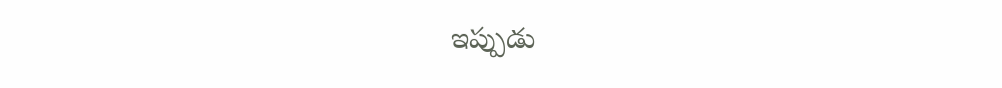ఇప్పుడు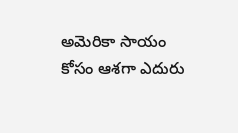అమెరికా సాయం కోసం ఆశగా ఎదురు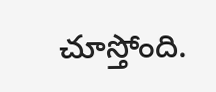చూస్తోంది.